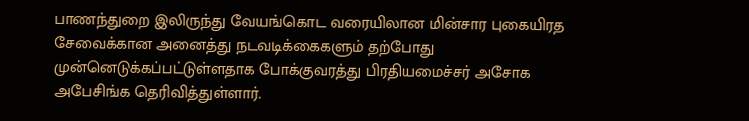பாணந்துறை இலிருந்து வேயங்கொட வரையிலான மின்சார புகையிரத சேவைக்கான அனைத்து நடவடிக்கைகளும் தற்போது முன்னெடுக்கப்பட்டுள்ளதாக போக்குவரத்து பிரதியமைச்சர் அசோக அபேசிங்க தெரிவித்துள்ளார்.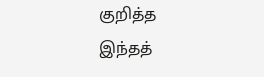குறித்த இந்தத்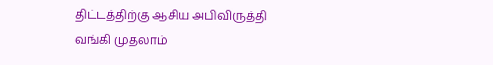திட்டத்திற்கு ஆசிய அபிவிருத்தி வங்கி முதலாம்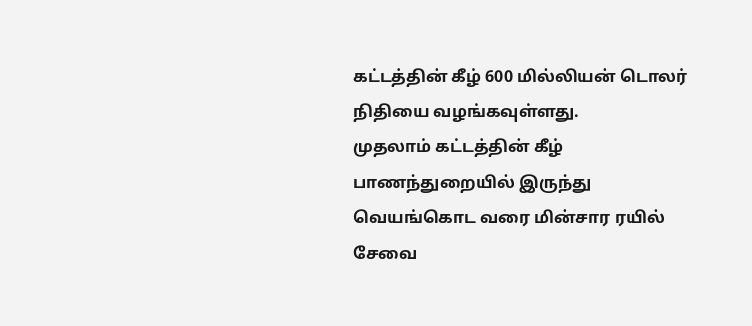கட்டத்தின் கீழ் 600 மில்லியன் டொலர் நிதியை வழங்கவுள்ளது.
முதலாம் கட்டத்தின் கீழ் பாணந்துறையில் இருந்து வெயங்கொட வரை மின்சார ரயில் சேவை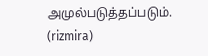அமுல்படுத்தப்படும்.
(rizmira)